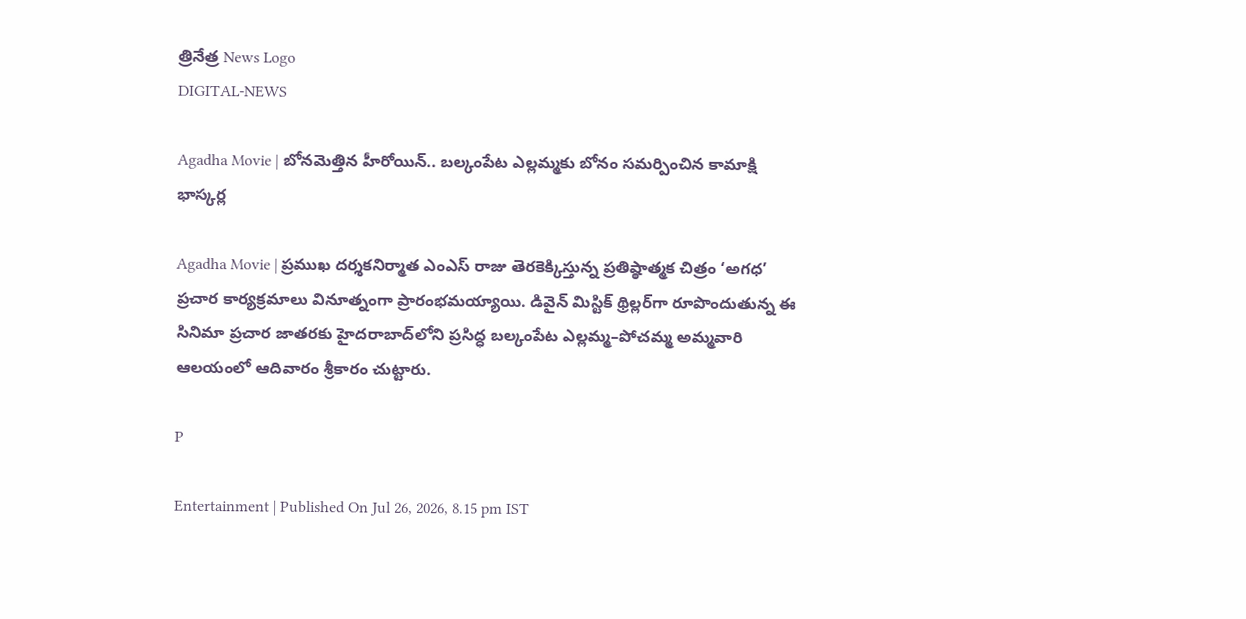త్రినేత్ర News Logo
DIGITAL-NEWS

Agadha Movie | బోన‌మెత్తిన హీరోయిన్.. బల్కంపేట ఎల్లమ్మకు బోనం సమర్పించిన కామాక్షి భాస్క‌ర్ల‌

Agadha Movie | ప్రముఖ దర్శకనిర్మాత ఎంఎస్‌ రాజు తెరకెక్కిస్తున్న ప్రతిష్ఠాత్మక చిత్రం ‘అగధ’ ప్రచార కార్యక్రమాలు వినూత్నంగా ప్రారంభమయ్యాయి. డివైన్‌ మిస్టిక్‌ థ్రిల్లర్‌గా రూపొందుతున్న ఈ సినిమా ప్రచార జాతరకు హైదరాబాద్‌లోని ప్రసిద్ధ బల్కంపేట ఎల్లమ్మ–పోచమ్మ అమ్మవారి ఆలయంలో ఆదివారం శ్రీకారం చుట్టారు.

P

Entertainment | Published On Jul 26, 2026, 8.15 pm IST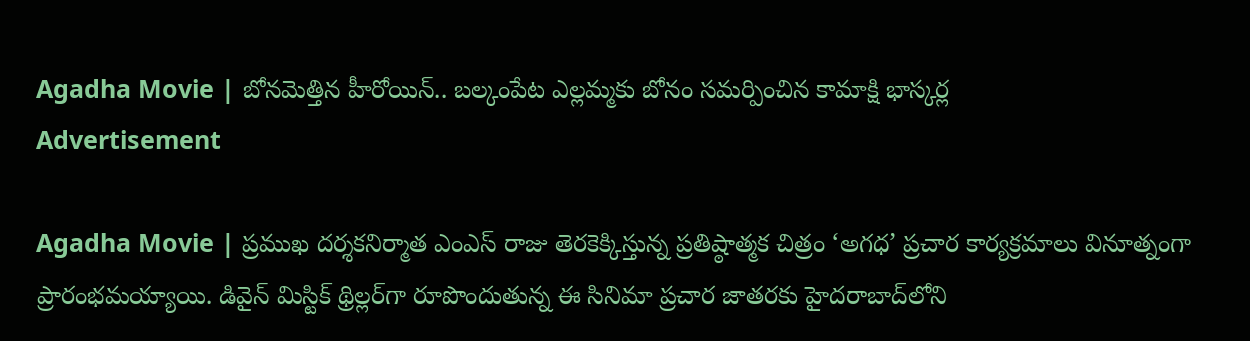Agadha Movie | బోన‌మెత్తిన హీరోయిన్.. బల్కంపేట ఎల్లమ్మకు బోనం సమర్పించిన కామాక్షి భాస్క‌ర్ల‌
Advertisement

Agadha Movie | ప్రముఖ దర్శకనిర్మాత ఎంఎస్‌ రాజు తెరకెక్కిస్తున్న ప్రతిష్ఠాత్మక చిత్రం ‘అగధ’ ప్రచార కార్యక్రమాలు వినూత్నంగా ప్రారంభమయ్యాయి. డివైన్‌ మిస్టిక్‌ థ్రిల్లర్‌గా రూపొందుతున్న ఈ సినిమా ప్రచార జాతరకు హైదరాబాద్‌లోని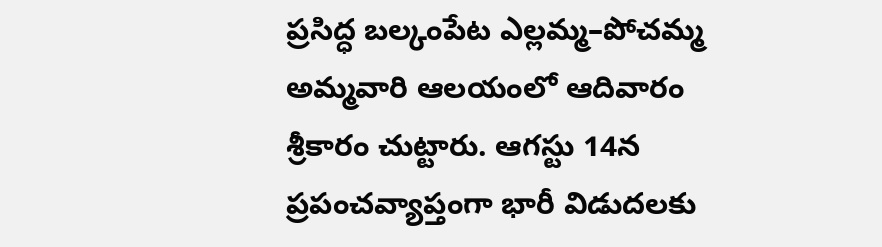ప్రసిద్ధ బల్కంపేట ఎల్లమ్మ–పోచమ్మ అమ్మవారి ఆలయంలో ఆదివారం శ్రీకారం చుట్టారు. ఆగస్టు 14న ప్రపంచవ్యాప్తంగా భారీ విడుదలకు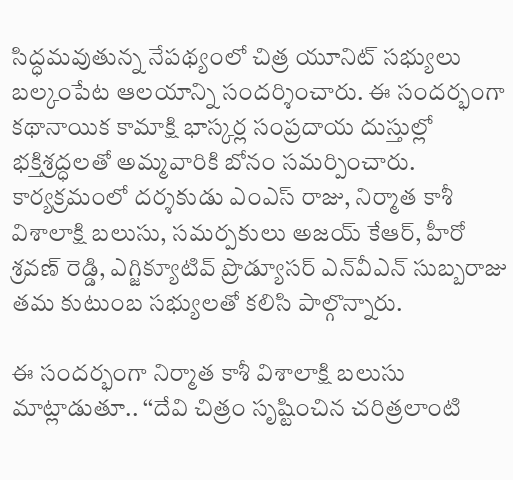సిద్ధమవుతున్న నేపథ్యంలో చిత్ర యూనిట్‌ సభ్యులు బల్కంపేట ఆలయాన్ని సందర్శించారు. ఈ సందర్భంగా కథానాయిక కామాక్షి భాస్కర్ల సంప్రదాయ దుస్తుల్లో భక్తిశ్రద్ధలతో అమ్మవారికి బోనం సమర్పించారు. కార్యక్రమంలో దర్శకుడు ఎంఎస్‌ రాజు, నిర్మాత కాశీ విశాలాక్షి బలుసు, సమర్పకులు అజయ్‌ కేఆర్‌, హీరో శ్రవణ్‌ రెడ్డి, ఎగ్జిక్యూటివ్‌ ప్రొడ్యూసర్‌ ఎన్‌వీఎన్‌ సుబ్బరాజు తమ కుటుంబ సభ్యులతో కలిసి పాల్గొన్నారు.

ఈ సందర్భంగా నిర్మాత కాశీ విశాలాక్షి బలుసు మాట్లాడుతూ.. ‘‘దేవి చిత్రం సృష్టించిన చరిత్రలాంటి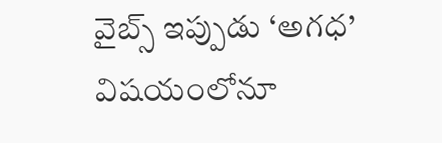వైబ్స్‌ ఇప్పుడు ‘అగధ’ విషయంలోనూ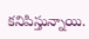కనిపిస్తున్నాయి.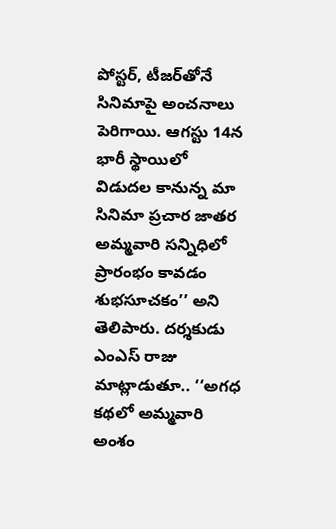పోస్టర్‌, టీజర్‌తోనే సినిమాపై అంచనాలు పెరిగాయి. ఆగస్టు 14న భారీ స్థాయిలో విడుదల కానున్న మా సినిమా ప్రచార జాతర అమ్మవారి సన్నిధిలో ప్రారంభం కావడం శుభసూచకం’’ అని తెలిపారు. దర్శకుడు ఎంఎస్‌ రాజు మాట్లాడుతూ.. ‘‘అగధ కథలో అమ్మవారి అంశం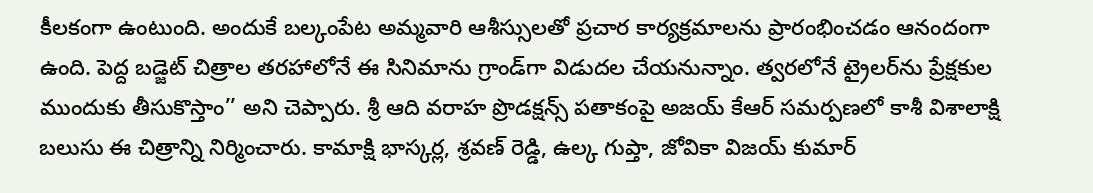కీలకంగా ఉంటుంది. అందుకే బల్కంపేట అమ్మవారి ఆశీస్సులతో ప్రచార కార్యక్రమాలను ప్రారంభించడం ఆనందంగా ఉంది. పెద్ద బడ్జెట్‌ చిత్రాల తరహాలోనే ఈ సినిమాను గ్రాండ్‌గా విడుదల చేయనున్నాం. త్వరలోనే ట్రైలర్‌ను ప్రేక్షకుల ముందుకు తీసుకొస్తాం’’ అని చెప్పారు. శ్రీ ఆది వరాహ ప్రొడక్షన్స్‌ పతాకంపై అజయ్‌ కేఆర్‌ సమర్పణలో కాశీ విశాలాక్షి బలుసు ఈ చిత్రాన్ని నిర్మించారు. కామాక్షి భాస్కర్ల, శ్రవణ్‌ రెడ్డి, ఉల్క‌ గుప్తా, జోవికా విజయ్‌ కుమార్‌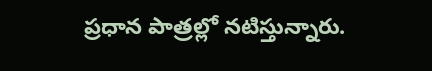ప్రధాన పాత్రల్లో నటిస్తున్నారు.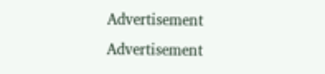Advertisement
Advertisement